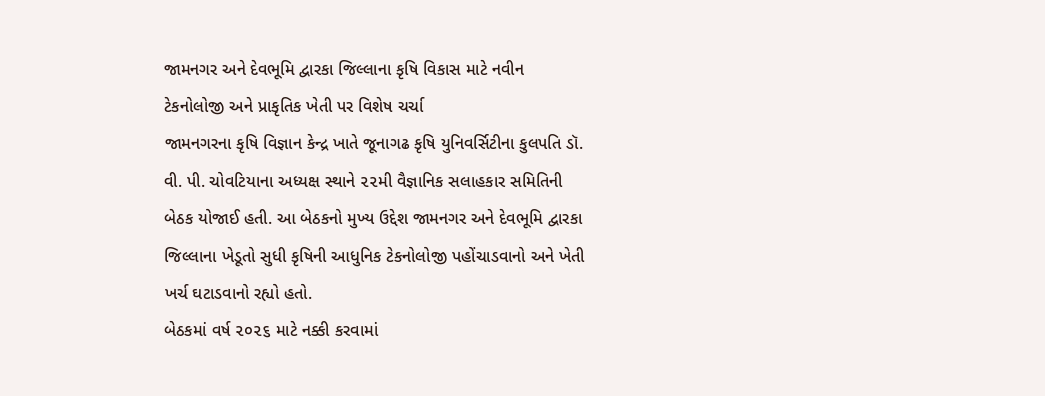જામનગર અને દેવભૂમિ દ્વારકા જિલ્લાના કૃષિ વિકાસ માટે નવીન ટેકનોલોજી અને પ્રાકૃતિક ખેતી પર વિશેષ ચર્ચા
જામનગરના કૃષિ વિજ્ઞાન કેન્દ્ર ખાતે જૂનાગઢ કૃષિ યુનિવર્સિટીના કુલપતિ ડૉ. વી. પી. ચોવટિયાના અધ્યક્ષ સ્થાને ૨૨મી વૈજ્ઞાનિક સલાહકાર સમિતિની બેઠક યોજાઈ હતી. આ બેઠકનો મુખ્ય ઉદ્દેશ જામનગર અને દેવભૂમિ દ્વારકા જિલ્લાના ખેડૂતો સુધી કૃષિની આધુનિક ટેકનોલોજી પહોંચાડવાનો અને ખેતી ખર્ચ ઘટાડવાનો રહ્યો હતો.
બેઠકમાં વર્ષ ૨૦૨૬ માટે નક્કી કરવામાં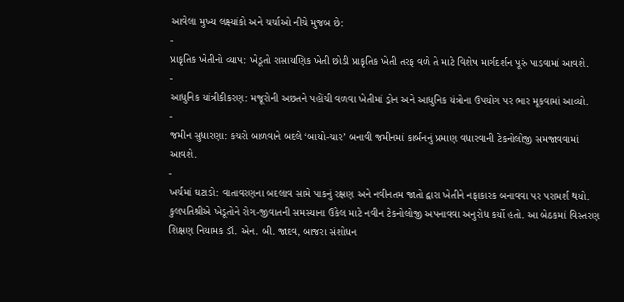આવેલા મુખ્ય લક્ષ્યાંકો અને ચર્ચાઓ નીચે મુજબ છે:
-
પ્રાકૃતિક ખેતીનો વ્યાપ: ખેડૂતો રાસાયણિક ખેતી છોડી પ્રાકૃતિક ખેતી તરફ વળે તે માટે વિશેષ માર્ગદર્શન પૂરું પાડવામાં આવશે.
-
આધુનિક યાંત્રીકીકરણ: મજૂરોની અછતને પહોંચી વળવા ખેતીમાં ડ્રોન અને આધુનિક યંત્રોના ઉપયોગ પર ભાર મૂકવામાં આવ્યો.
-
જમીન સુધારણા: કચરો બાળવાને બદલે ‘બાયો-ચાર’ બનાવી જમીનમાં કાર્બનનું પ્રમાણ વધારવાની ટેકનોલોજી સમજાવવામાં આવશે.
-
ખર્ચમાં ઘટાડો: વાતાવરણના બદલાવ સામે પાકનું રક્ષણ અને નવીનતમ જાતો દ્વારા ખેતીને નફાકારક બનાવવા પર પરામર્શ થયો.
કુલપતિશ્રીએ ખેડૂતોને રોગ-જીવાતની સમસ્યાના ઉકેલ માટે નવીન ટેકનોલોજી અપનાવવા અનુરોધ કર્યો હતો. આ બેઠકમાં વિસ્તરણ શિક્ષણ નિયામક ડૉ. એન. બી. જાદવ, બાજરા સંશોધન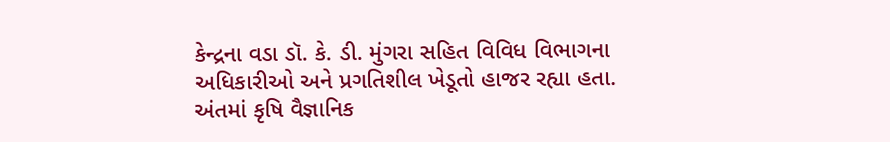કેન્દ્રના વડા ડૉ. કે. ડી. મુંગરા સહિત વિવિધ વિભાગના અધિકારીઓ અને પ્રગતિશીલ ખેડૂતો હાજર રહ્યા હતા. અંતમાં કૃષિ વૈજ્ઞાનિક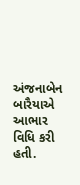અંજનાબેન બારૈયાએ આભાર વિધિ કરી હતી.